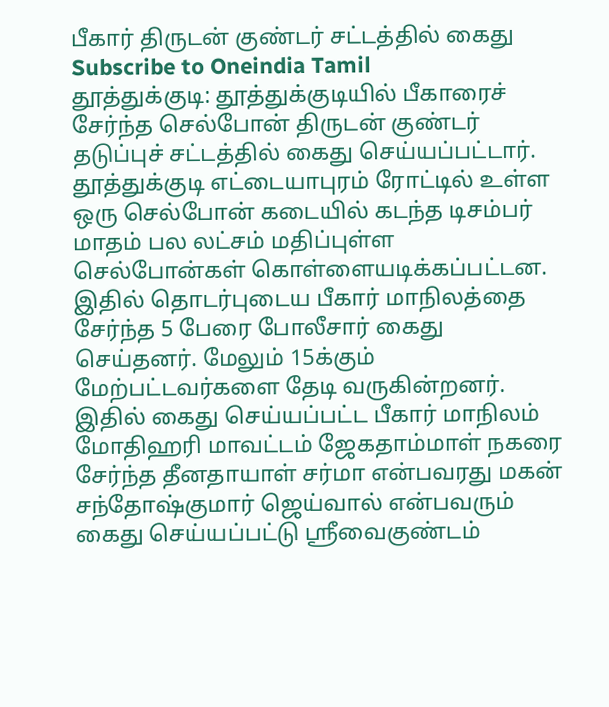பீகார் திருடன் குண்டர் சட்டத்தில் கைது
Subscribe to Oneindia Tamil
தூத்துக்குடி: தூத்துக்குடியில் பீகாரைச் சேர்ந்த செல்போன் திருடன் குண்டர் தடுப்புச் சட்டத்தில் கைது செய்யப்பட்டார்.
தூத்துக்குடி எட்டையாபுரம் ரோட்டில் உள்ள ஒரு செல்போன் கடையில் கடந்த டிசம்பர் மாதம் பல லட்சம் மதிப்புள்ள செல்போன்கள் கொள்ளையடிக்கப்பட்டன.
இதில் தொடர்புடைய பீகார் மாநிலத்தை சேர்ந்த 5 பேரை போலீசார் கைது செய்தனர். மேலும் 15க்கும் மேற்பட்டவர்களை தேடி வருகின்றனர்.
இதில் கைது செய்யப்பட்ட பீகார் மாநிலம் மோதிஹரி மாவட்டம் ஜேகதாம்மாள் நகரை சேர்ந்த தீனதாயாள் சர்மா என்பவரது மகன் சந்தோஷ்குமார் ஜெய்வால் என்பவரும் கைது செய்யப்பட்டு ஸ்ரீவைகுண்டம்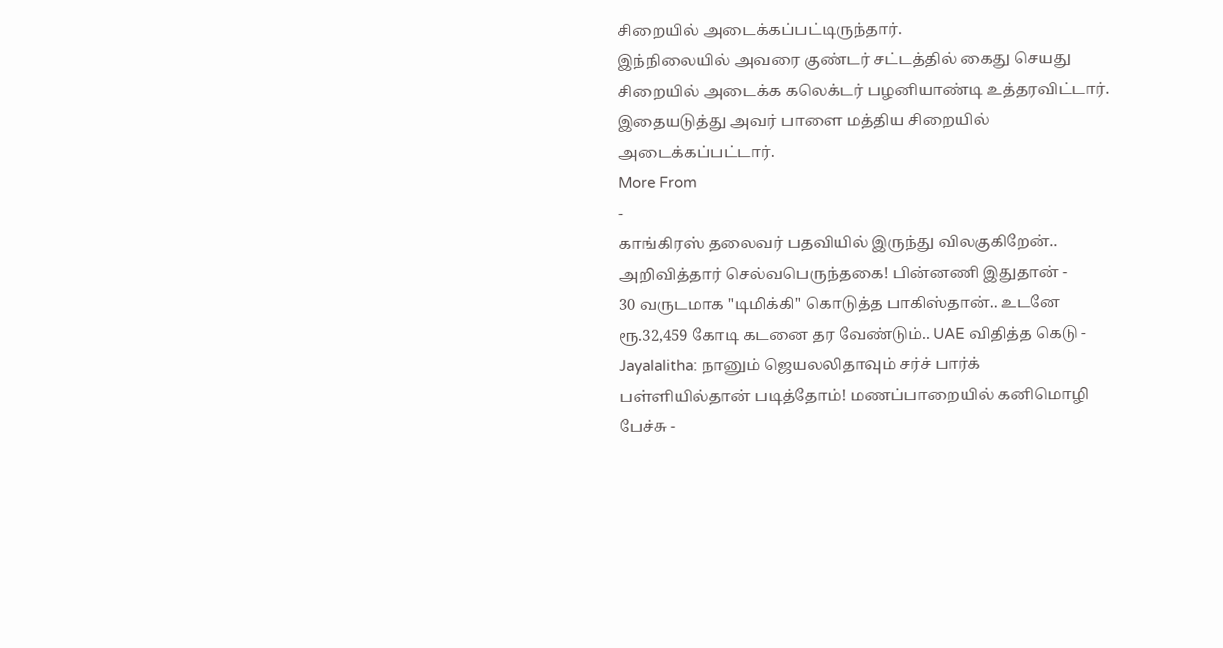சிறையில் அடைக்கப்பட்டிருந்தார்.
இந்நிலையில் அவரை குண்டர் சட்டத்தில் கைது செயது சிறையில் அடைக்க கலெக்டர் பழனியாண்டி உத்தரவிட்டார். இதையடுத்து அவர் பாளை மத்திய சிறையில் அடைக்கப்பட்டார்.
More From
-
காங்கிரஸ் தலைவர் பதவியில் இருந்து விலகுகிறேன்.. அறிவித்தார் செல்வபெருந்தகை! பின்னணி இதுதான் -
30 வருடமாக "டிமிக்கி" கொடுத்த பாகிஸ்தான்.. உடனே ரூ.32,459 கோடி கடனை தர வேண்டும்.. UAE விதித்த கெடு -
Jayalalitha: நானும் ஜெயலலிதாவும் சர்ச் பார்க் பள்ளியில்தான் படித்தோம்! மணப்பாறையில் கனிமொழி பேச்சு -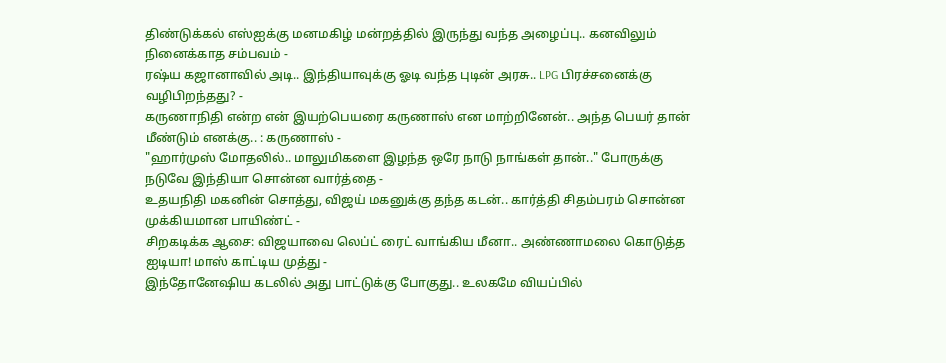திண்டுக்கல் எஸ்ஐக்கு மனமகிழ் மன்றத்தில் இருந்து வந்த அழைப்பு.. கனவிலும் நினைக்காத சம்பவம் -
ரஷ்ய கஜானாவில் அடி.. இந்தியாவுக்கு ஓடி வந்த புடின் அரசு.. LPG பிரச்சனைக்கு வழிபிறந்தது? -
கருணாநிதி என்ற என் இயற்பெயரை கருணாஸ் என மாற்றினேன்.. அந்த பெயர் தான் மீண்டும் எனக்கு.. : கருணாஸ் -
"ஹார்முஸ் மோதலில்.. மாலுமிகளை இழந்த ஒரே நாடு நாங்கள் தான்.." போருக்கு நடுவே இந்தியா சொன்ன வார்த்தை -
உதயநிதி மகனின் சொத்து, விஜய் மகனுக்கு தந்த கடன்.. கார்த்தி சிதம்பரம் சொன்ன முக்கியமான பாயிண்ட் -
சிறகடிக்க ஆசை: விஜயாவை லெப்ட் ரைட் வாங்கிய மீனா.. அண்ணாமலை கொடுத்த ஐடியா! மாஸ் காட்டிய முத்து -
இந்தோனேஷிய கடலில் அது பாட்டுக்கு போகுது.. உலகமே வியப்பில்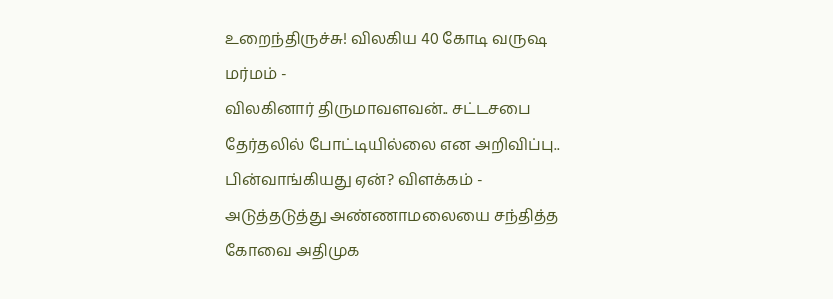உறைந்திருச்சு! விலகிய 40 கோடி வருஷ மர்மம் -
விலகினார் திருமாவளவன்.. சட்டசபை தேர்தலில் போட்டியில்லை என அறிவிப்பு.. பின்வாங்கியது ஏன்? விளக்கம் -
அடுத்தடுத்து அண்ணாமலையை சந்தித்த கோவை அதிமுக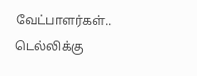வேட்பாளர்கள்.. டெல்லிக்கு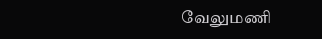வேலுமணி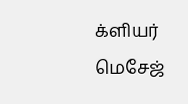க்ளியர் மெசேஜ்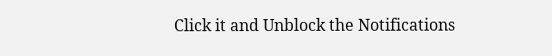Click it and Unblock the Notifications